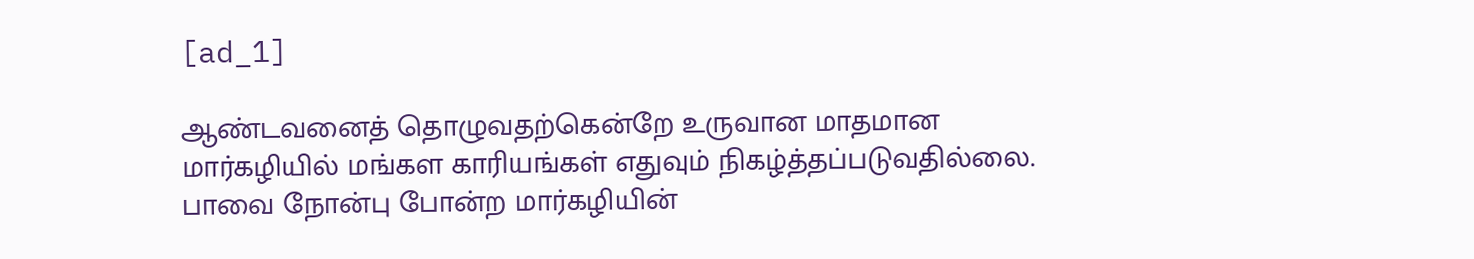[ad_1]

ஆண்டவனைத் தொழுவதற்கென்றே உருவான மாதமான மார்கழியில் மங்கள காரியங்கள் எதுவும் நிகழ்த்தப்படுவதில்லை. பாவை நோன்பு போன்ற மார்கழியின்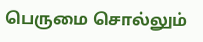பெருமை சொல்லும்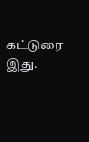கட்டுரை இது.